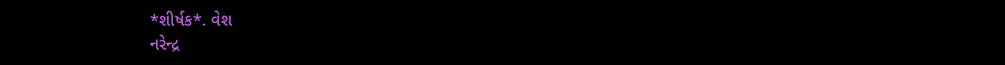*શીર્ષક*. વેશ
નરેન્દ્ર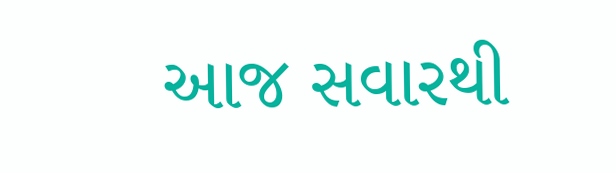આજ સવારથી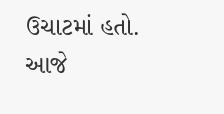ઉચાટમાં હતો. આજે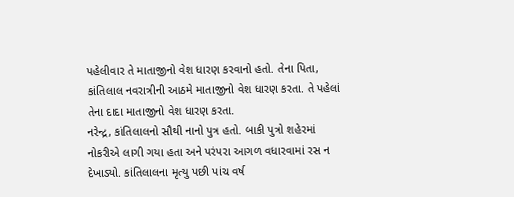પહેલીવાર તે માતાજીનો વેશ ધારણ કરવાનો હતો. તેના પિતા, કાંતિલાલ નવરાત્રીની આઠમે માતાજીનો વેશ ધારણ કરતા. તે પહેલાં તેના દાદા માતાજીનો વેશ ધારણ કરતા.
નરેન્દ્ર, કાંતિલાલનો સૌથી નાનો પુત્ર હતો. બાકી પુત્રો શહેરમાં નોકરીએ લાગી ગયા હતા અને પરંપરા આગળ વધારવામાં રસ ન દેખાડ્યો. કાંતિલાલના મૃત્યુ પછી પાંચ વર્ષ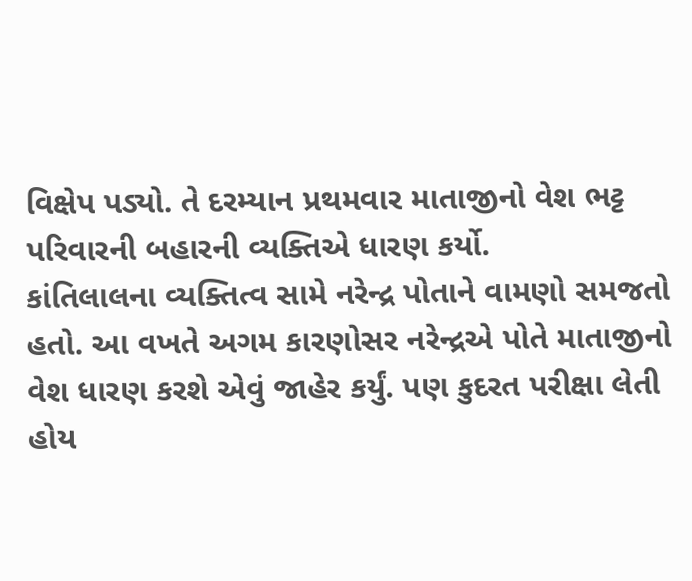વિક્ષેપ પડ્યો. તે દરમ્યાન પ્રથમવાર માતાજીનો વેશ ભટ્ટ પરિવારની બહારની વ્યક્તિએ ધારણ કર્યો.
કાંતિલાલના વ્યક્તિત્વ સામે નરેન્દ્ર પોતાને વામણો સમજતો હતો. આ વખતે અગમ કારણોસર નરેન્દ્રએ પોતે માતાજીનો વેશ ધારણ કરશે એવું જાહેર કર્યું. પણ કુદરત પરીક્ષા લેતી હોય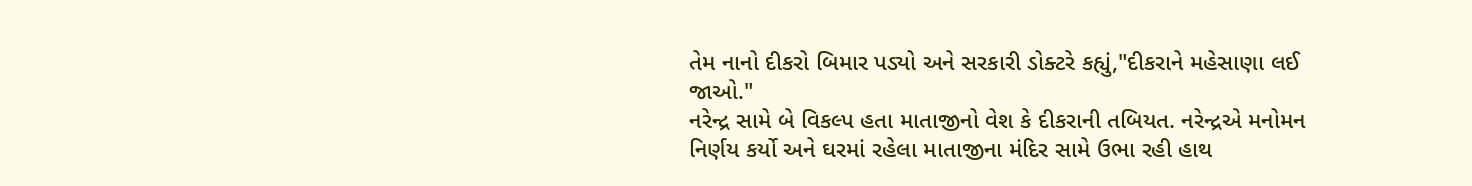તેમ નાનો દીકરો બિમાર પડ્યો અને સરકારી ડોક્ટરે કહ્યું,"દીકરાને મહેસાણા લઈ જાઓ."
નરેન્દ્ર સામે બે વિકલ્પ હતા માતાજીનો વેશ કે દીકરાની તબિયત. નરેન્દ્રએ મનોમન નિર્ણય કર્યો અને ઘરમાં રહેલા માતાજીના મંદિર સામે ઉભા રહી હાથ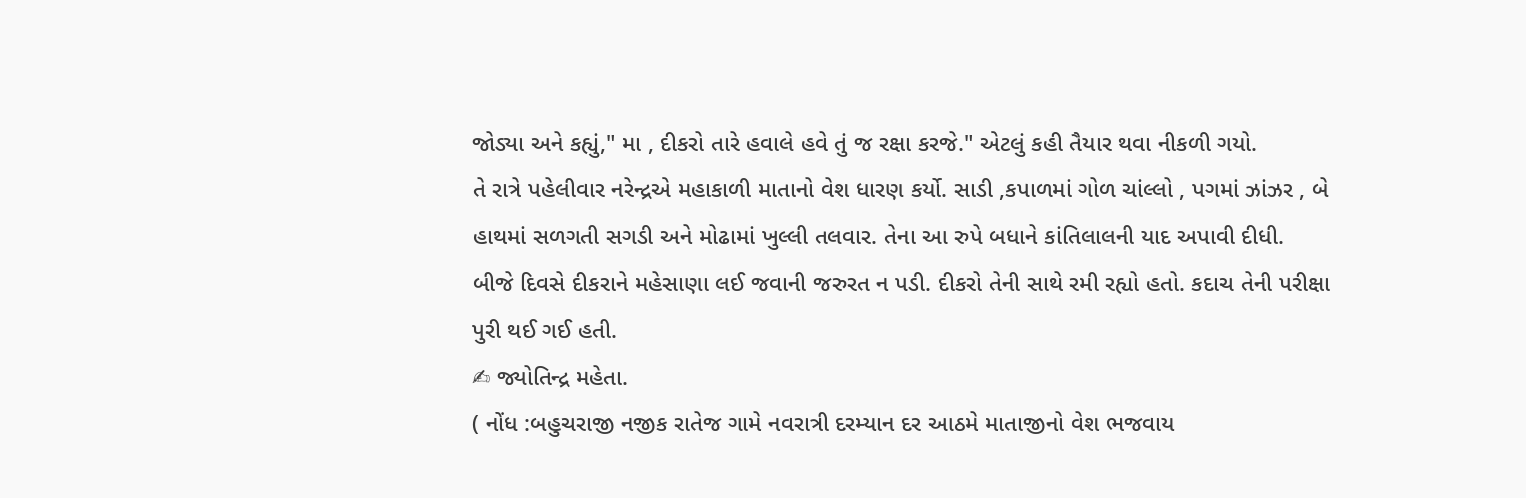જોડ્યા અને કહ્યું," મા , દીકરો તારે હવાલે હવે તું જ રક્ષા કરજે." એટલું કહી તૈયાર થવા નીકળી ગયો.
તે રાત્રે પહેલીવાર નરેન્દ્રએ મહાકાળી માતાનો વેશ ધારણ કર્યો. સાડી ,કપાળમાં ગોળ ચાંલ્લો , પગમાં ઝાંઝર , બે હાથમાં સળગતી સગડી અને મોઢામાં ખુલ્લી તલવાર. તેના આ રુપે બધાને કાંતિલાલની યાદ અપાવી દીધી.
બીજે દિવસે દીકરાને મહેસાણા લઈ જવાની જરુરત ન પડી. દીકરો તેની સાથે રમી રહ્યો હતો. કદાચ તેની પરીક્ષા પુરી થઈ ગઈ હતી.
✍ જ્યોતિન્દ્ર મહેતા.
( નોંધ :બહુચરાજી નજીક રાતેજ ગામે નવરાત્રી દરમ્યાન દર આઠમે માતાજીનો વેશ ભજવાય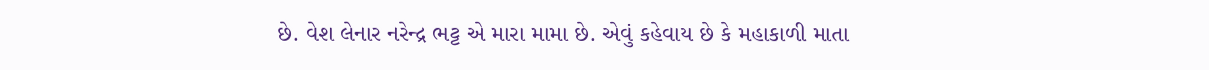છે. વેશ લેનાર નરેન્દ્ર ભટ્ટ એ મારા મામા છે. એવું કહેવાય છે કે મહાકાળી માતા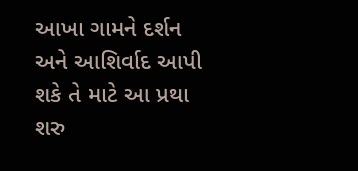આખા ગામને દર્શન અને આશિર્વાદ આપી શકે તે માટે આ પ્રથા શરુ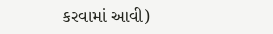કરવામાં આવી)